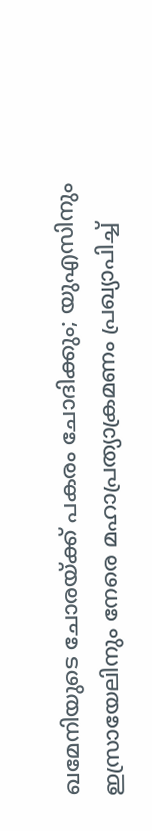ഖമേനിയുടെ ചോരയ്ക്ക് പകരം ചോദിക്കും; യുഎസിനും  ഇസ്രായേലിനും നേരെ മഹാപ്രത്യാക്രമണം പ്രഖ്യാപിച്ച്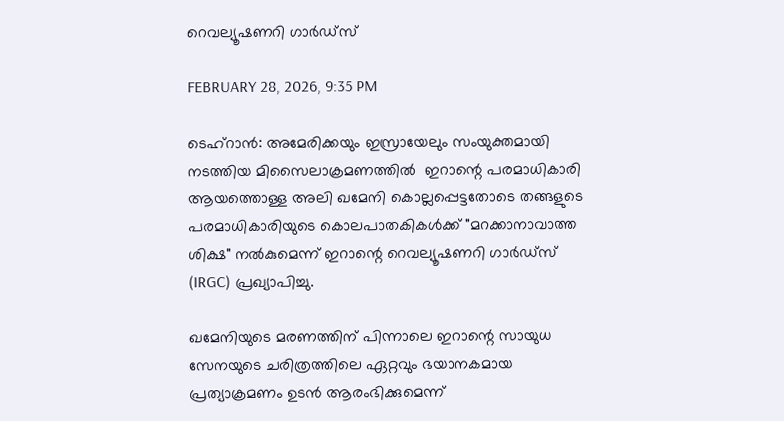റെവല്യൂഷണറി ഗാർഡ്‌സ്

FEBRUARY 28, 2026, 9:35 PM

ടെഹ്‌റാൻ: അമേരിക്കയും ഇസ്രായേലും സംയുക്തമായി നടത്തിയ മിസൈലാക്രമണത്തിൽ  ഇറാന്റെ പരമാധികാരി ആയത്തൊള്ള അലി ഖമേനി കൊല്ലപ്പെട്ടതോടെ തങ്ങളുടെ പരമാധികാരിയുടെ കൊലപാതകികൾക്ക് "മറക്കാനാവാത്ത ശിക്ഷ" നൽകുമെന്ന് ഇറാന്റെ റെവല്യൂഷണറി ഗാർഡ്‌സ് (IRGC) പ്രഖ്യാപിച്ചു.

ഖമേനിയുടെ മരണത്തിന് പിന്നാലെ ഇറാന്റെ സായുധ സേനയുടെ ചരിത്രത്തിലെ ഏറ്റവും ഭയാനകമായ പ്രത്യാക്രമണം ഉടൻ ആരംഭിക്കുമെന്ന്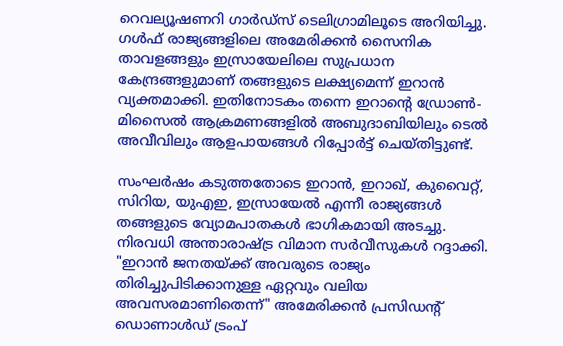റെവല്യൂഷണറി ഗാർഡ്‌സ് ടെലിഗ്രാമിലൂടെ അറിയിച്ചു. ഗൾഫ് രാജ്യങ്ങളിലെ അമേരിക്കൻ സൈനിക താവളങ്ങളും ഇസ്രായേലിലെ സുപ്രധാന കേന്ദ്രങ്ങളുമാണ് തങ്ങളുടെ ലക്ഷ്യമെന്ന് ഇറാൻ വ്യക്തമാക്കി. ഇതിനോടകം തന്നെ ഇറാന്റെ ഡ്രോൺ-മിസൈൽ ആക്രമണങ്ങളിൽ അബുദാബിയിലും ടെൽ അവീവിലും ആളപായങ്ങൾ റിപ്പോർട്ട് ചെയ്തിട്ടുണ്ട്.

സംഘർഷം കടുത്തതോടെ ഇറാൻ, ഇറാഖ്, കുവൈറ്റ്, സിറിയ, യുഎഇ, ഇസ്രായേൽ എന്നീ രാജ്യങ്ങൾ തങ്ങളുടെ വ്യോമപാതകൾ ഭാഗികമായി അടച്ചു. നിരവധി അന്താരാഷ്ട്ര വിമാന സർവീസുകൾ റദ്ദാക്കി. "ഇറാൻ ജനതയ്ക്ക് അവരുടെ രാജ്യം തിരിച്ചുപിടിക്കാനുള്ള ഏറ്റവും വലിയ അവസരമാണിതെന്ന്" അമേരിക്കൻ പ്രസിഡന്റ് ഡൊണാൾഡ് ട്രംപ്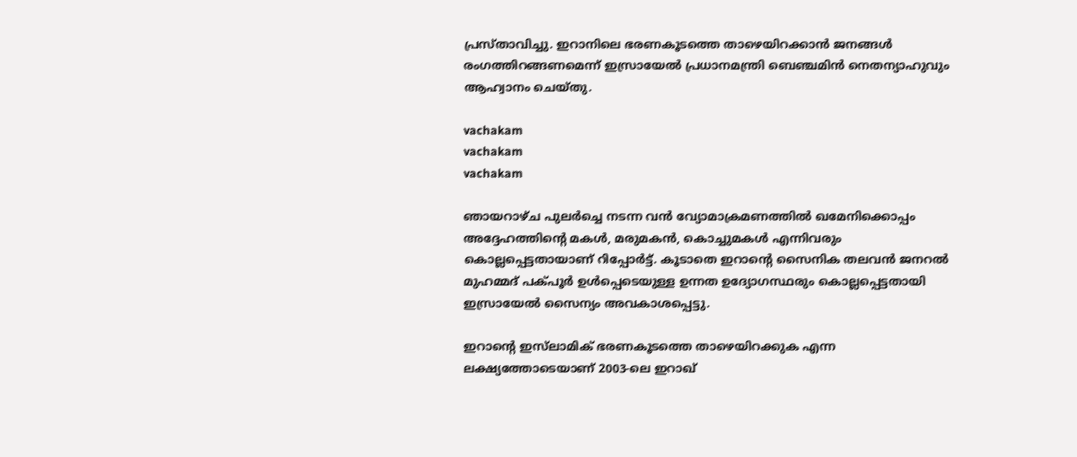പ്രസ്താവിച്ചു. ഇറാനിലെ ഭരണകൂടത്തെ താഴെയിറക്കാൻ ജനങ്ങൾ രംഗത്തിറങ്ങണമെന്ന് ഇസ്രായേൽ പ്രധാനമന്ത്രി ബെഞ്ചമിൻ നെതന്യാഹുവും ആഹ്വാനം ചെയ്തു.

vachakam
vachakam
vachakam

ഞായറാഴ്ച പുലർച്ചെ നടന്ന വൻ വ്യോമാക്രമണത്തിൽ ഖമേനിക്കൊപ്പം അദ്ദേഹത്തിന്റെ മകൾ, മരുമകൻ, കൊച്ചുമകൾ എന്നിവരും കൊല്ലപ്പെട്ടതായാണ് റിപ്പോർട്ട്. കൂടാതെ ഇറാന്റെ സൈനിക തലവൻ ജനറൽ മുഹമ്മദ് പക്പൂർ ഉൾപ്പെടെയുള്ള ഉന്നത ഉദ്യോഗസ്ഥരും കൊല്ലപ്പെട്ടതായി ഇസ്രായേൽ സൈന്യം അവകാശപ്പെട്ടു.

ഇറാന്റെ ഇസ്‌ലാമിക് ഭരണകൂടത്തെ താഴെയിറക്കുക എന്ന ലക്ഷ്യത്തോടെയാണ് 2003-ലെ ഇറാഖ്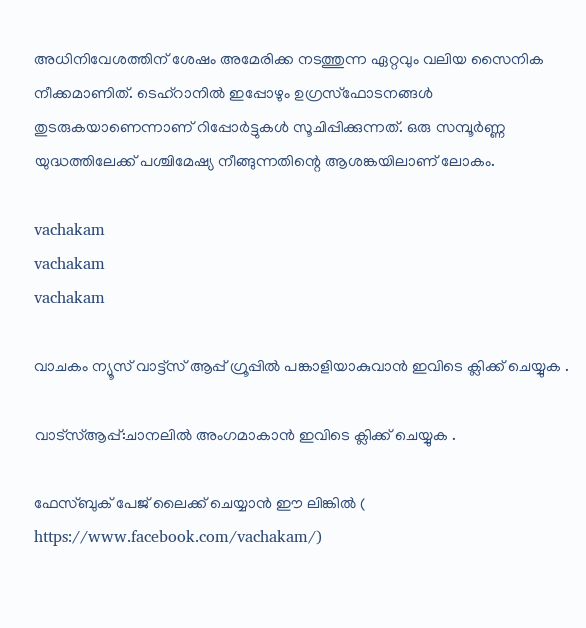അധിനിവേശത്തിന് ശേഷം അമേരിക്ക നടത്തുന്ന ഏറ്റവും വലിയ സൈനിക നീക്കമാണിത്. ടെഹ്‌റാനിൽ ഇപ്പോഴും ഉഗ്രസ്ഫോടനങ്ങൾ തുടരുകയാണെന്നാണ് റിപ്പോർട്ടുകൾ സൂചിപ്പിക്കുന്നത്. ഒരു സമ്പൂർണ്ണ യുദ്ധത്തിലേക്ക് പശ്ചിമേഷ്യ നീങ്ങുന്നതിന്റെ ആശങ്കയിലാണ് ലോകം.

vachakam
vachakam
vachakam

വാചകം ന്യൂസ് വാട്ട്സ് ആപ്പ് ഗ്രൂപ്പിൽ പങ്കാളിയാകുവാൻ ഇവിടെ ക്ലിക്ക് ചെയ്യുക .

വാട്സ്ആപ്പ്:ചാനലിൽ അംഗമാകാൻ ഇവിടെ ക്ലിക്ക് ചെയ്യുക .

ഫേസ്ബുക് പേജ് ലൈക്ക് ചെയ്യാൻ ഈ ലിങ്കിൽ (
https://www.facebook.com/vachakam/)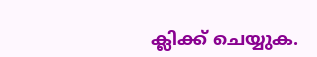ക്ലിക്ക് ചെയ്യുക.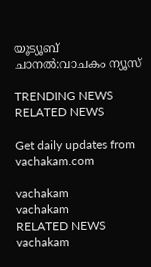യൂട്യൂബ് ചാനൽ:വാചകം ന്യൂസ്

TRENDING NEWS
RELATED NEWS

Get daily updates from vachakam.com

vachakam
vachakam
RELATED NEWS
vachakam